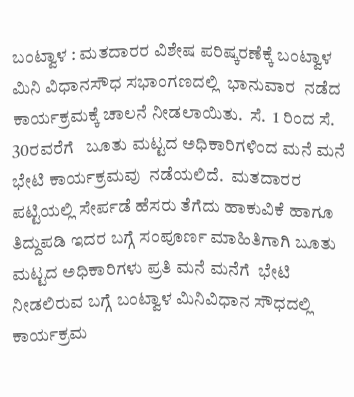ಬಂಟ್ವಾಳ : ಮತದಾರರ ವಿಶೇಷ ಪರಿಷ್ಕರಣೆಕ್ಕೆ ಬಂಟ್ವಾಳ ಮಿನಿ ವಿಧಾನಸೌಧ ಸಭಾಂಗಣದಲ್ಲಿ  ಭಾನುವಾರ  ನಡೆದ ಕಾರ್ಯಕ್ರಮಕ್ಕೆ ಚಾಲನೆ ನೀಡಲಾಯಿತು.  ಸೆ.  1 ರಿಂದ ಸೆ. 30ರವರೆಗೆ   ಬೂತು ಮಟ್ಟದ ಅಧಿಕಾರಿಗಳಿಂದ ಮನೆ ಮನೆ ಭೇಟಿ ಕಾರ್ಯಕ್ರಮವು  ನಡೆಯಲಿದೆ.  ಮತದಾರರ ಪಟ್ಟಿಯಲ್ಲಿ ಸೇರ್ಪಡೆ ಹೆಸರು ತೆಗೆದು ಹಾಕುವಿಕೆ ಹಾಗೂ ತಿದ್ದುಪಡಿ ಇದರ ಬಗ್ಗೆ ಸಂಪೂರ್ಣ ಮಾಹಿತಿಗಾಗಿ ಬೂತು ಮಟ್ಟದ ಅಧಿಕಾರಿಗಳು ಪ್ರತಿ ಮನೆ ಮನೆಗೆ  ಭೇಟಿ ನೀಡಲಿರುವ ಬಗ್ಗೆ ಬಂಟ್ವಾಳ ಮಿನಿವಿಧಾನ ಸೌಧದಲ್ಲಿ  ಕಾರ್ಯಕ್ರಮ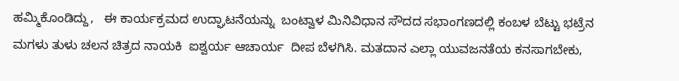ಹಮ್ಮಿಕೊಂಡಿದ್ದು,   ಈ ಕಾರ್ಯಕ್ರಮದ ಉದ್ಘಾಟನೆಯನ್ನು  ಬಂಟ್ವಾಳ ಮಿನಿವಿಧಾನ ಸೌದದ ಸಭಾಂಗಣದಲ್ಲಿ ಕಂಬಳ ಬೆಟ್ಟು ಭಟ್ರೆನ ಮಗಳು ತುಳು ಚಲನ ಚಿತ್ರದ ನಾಯಕಿ  ಐಶ್ವರ್ಯ ಆಚಾರ್ಯ  ದೀಪ ಬೆಳಗಿಸಿ. ಮತದಾನ ಎಲ್ಲಾ ಯುವಜನತೆಯ ಕನಸಾಗಬೇಕು,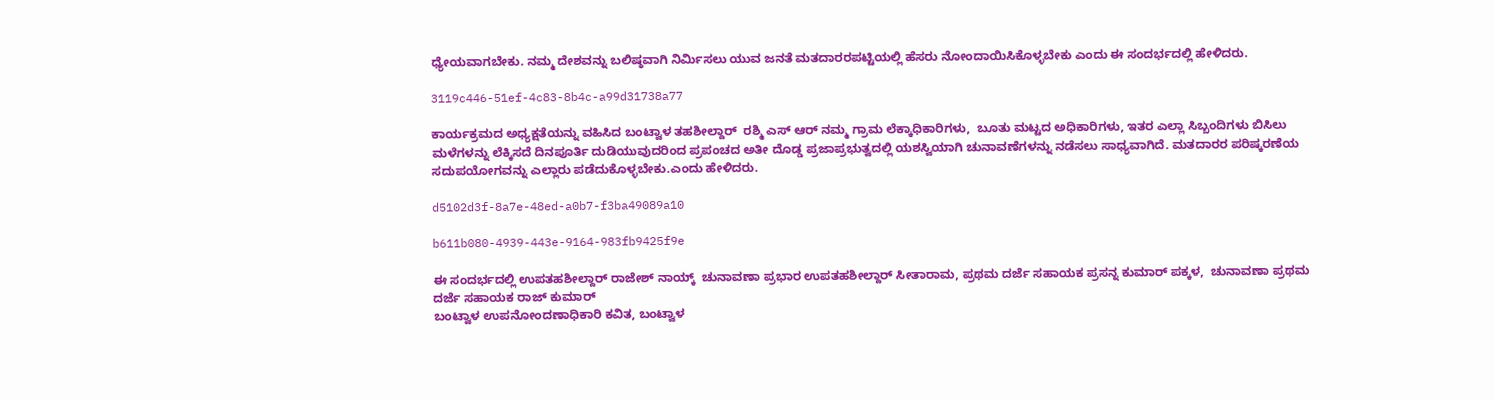ಧ್ಯೇಯವಾಗಬೇಕು. ನಮ್ಮ ದೇಶವನ್ನು ಬಲಿಷ್ಠವಾಗಿ ನಿರ್ಮಿಸಲು ಯುವ ಜನತೆ ಮತದಾರರಪಟ್ಟಿಯಲ್ಲಿ ಹೆಸರು ನೋಂದಾಯಿಸಿಕೊಳ್ಳಬೇಕು ಎಂದು ಈ ಸಂದರ್ಭದಲ್ಲಿ ಹೇಳಿದರು.

3119c446-51ef-4c83-8b4c-a99d31738a77

ಕಾರ್ಯಕ್ರಮದ ಅಧ್ಯಕ್ಷತೆಯನ್ನು ವಹಿಸಿದ ಬಂಟ್ವಾಳ ತಹಶೀಲ್ದಾರ್  ರಶ್ಮಿ ಎಸ್ ಆರ್ ನಮ್ಮ ಗ್ರಾಮ ಲೆಕ್ಕಾಧಿಕಾರಿಗಳು,  ಬೂತು ಮಟ್ಟದ ಅಧಿಕಾರಿಗಳು, ಇತರ ಎಲ್ಲಾ ಸಿಬ್ಬಂದಿಗಳು ಬಿಸಿಲು  ಮಳೆಗಳನ್ನು ಲೆಕ್ಕಿಸದೆ ದಿನಪೂರ್ತಿ ದುಡಿಯುವುದರಿಂದ ಪ್ರಪಂಚದ ಅತೀ ದೊಡ್ಡ ಪ್ರಜಾಪ್ರಭುತ್ವದಲ್ಲಿ ಯಶಸ್ವಿಯಾಗಿ ಚುನಾವಣೆಗಳನ್ನು ನಡೆಸಲು ಸಾಧ್ಯವಾಗಿದೆ. ಮತದಾರರ ಪರಿಷ್ಕರಣೆಯ ಸದುಪಯೋಗವನ್ನು ಎಲ್ಲಾರು ಪಡೆದುಕೊಳ್ಳಬೇಕು.ಎಂದು ಹೇಳಿದರು.

d5102d3f-8a7e-48ed-a0b7-f3ba49089a10

b611b080-4939-443e-9164-983fb9425f9e

ಈ ಸಂದರ್ಭದಲ್ಲಿ ಉಪತಹಶೀಲ್ದಾರ್ ರಾಜೇಶ್ ನಾಯ್ಕ್  ಚುನಾವಣಾ ಪ್ರಭಾರ ಉಪತಹಶೀಲ್ದಾರ್ ಸೀತಾರಾಮ, ಪ್ರಥಮ ದರ್ಜೆ ಸಹಾಯಕ ಪ್ರಸನ್ನ ಕುಮಾರ್ ಪಕ್ಕಳ,  ಚುನಾವಣಾ ಪ್ರಥಮ ದರ್ಜೆ ಸಹಾಯಕ ರಾಜ್ ಕುಮಾರ್
ಬಂಟ್ವಾಳ ಉಪನೋಂದಣಾಧಿಕಾರಿ ಕವಿತ, ಬಂಟ್ವಾಳ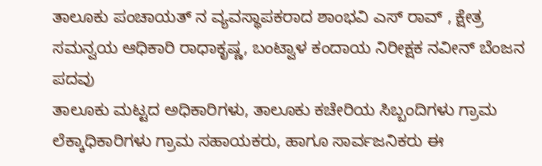ತಾಲೂಕು ಪಂಚಾಯತ್ ನ ವ್ಯವಸ್ಥಾಪಕರಾದ ಶಾಂಭವಿ ಎಸ್ ರಾವ್ , ಕ್ಷೇತ್ರ ಸಮನ್ವಯ ಆಧಿಕಾರಿ ರಾಧಾಕೃಷ್ಣ, ಬಂಟ್ವಾಳ ಕಂದಾಯ ನಿರೀಕ್ಷಕ ನವೀನ್ ಬೆಂಜನ ಪದವು
ತಾಲೂಕು ಮಟ್ಟದ ಅಧಿಕಾರಿಗಳು, ತಾಲೂಕು ಕಚೇರಿಯ ಸಿಬ್ಬಂದಿಗಳು ಗ್ರಾಮ ಲೆಕ್ಕಾಧಿಕಾರಿಗಳು ಗ್ರಾಮ ಸಹಾಯಕರು, ಹಾಗೂ ಸಾರ್ವಜನಿಕರು ಈ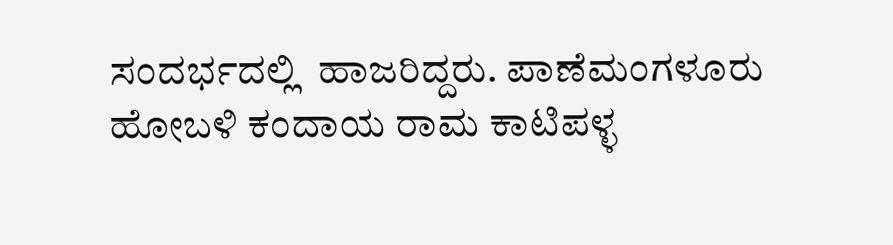ಸಂದರ್ಭದಲ್ಲಿ  ಹಾಜರಿದ್ದರು. ಪಾಣೆಮಂಗಳೂರು ಹೋಬಳಿ ಕಂದಾಯ ರಾಮ ಕಾಟಿಪಳ್ಳ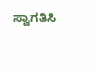ಸ್ವಾಗತಿಸಿ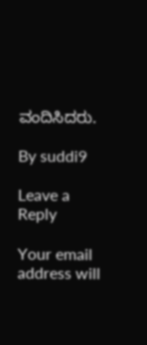ವಂದಿಸಿದರು.

By suddi9

Leave a Reply

Your email address will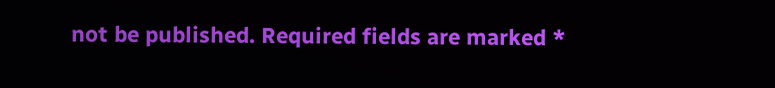not be published. Required fields are marked *